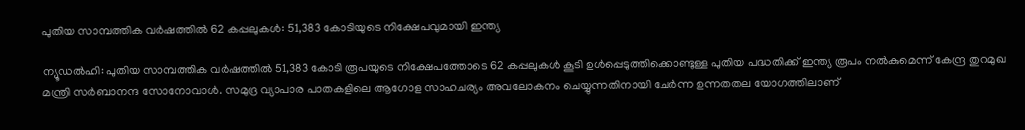പുതിയ സാമ്പത്തിക വർഷത്തിൽ 62 കപ്പലുകൾ: 51,383 കോടിയുടെ നിക്ഷേപവുമായി ഇന്ത‍്യ

ന്യൂഡൽഹി: പുതിയ സാമ്പത്തിക വർഷത്തിൽ 51,383 കോടി രൂപയുടെ നിക്ഷേപത്തോടെ 62 കപ്പലുകൾ കൂടി ഉൾപ്പെടുത്തിക്കൊണ്ടുള്ള പുതിയ പദ്ധതിക്ക് ഇന്ത്യ രൂപം നൽകുമെന്ന് കേന്ദ്ര തുറമുഖ മന്ത്രി സർബാനന്ദ സോനോവാൾ. സമുദ്ര വ്യാപാര പാതകളിലെ ആഗോള സാഹചര്യം അവലോകനം ചെയ്യുന്നതിനായി ചേർന്ന ഉന്നതതല യോഗത്തിലാണ്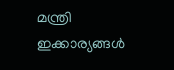മന്ത്രി ഇക്കാര്യങ്ങൾ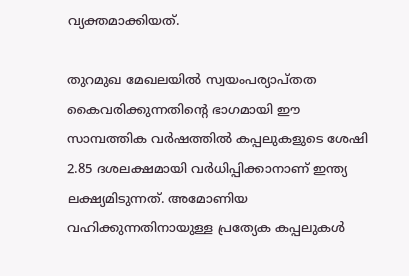വ്യക്തമാക്കിയത്.

തുറമുഖ മേഖലയിൽ സ്വയംപര്യാപ്തത കൈവരിക്കുന്നതിന്‍റെ ഭാഗമായി ഈ സാമ്പത്തിക വർഷത്തിൽ കപ്പലുകളുടെ ശേഷി 2.85 ദശലക്ഷമായി വർധിപ്പിക്കാനാണ് ഇന്ത്യ ലക്ഷ്യമിടുന്നത്. അമോണിയ വഹിക്കുന്നതിനായുള്ള പ്രത്യേക കപ്പലുകൾ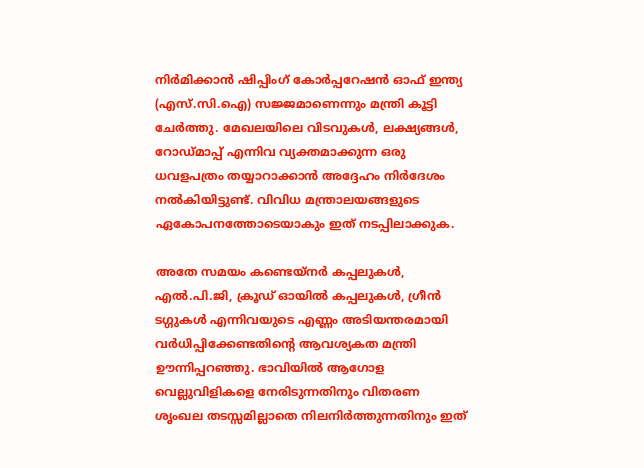നിർമിക്കാൻ ഷിപ്പിംഗ് കോർപ്പറേഷൻ ഓഫ് ഇന്ത്യ (എസ്.സി.ഐ) സജ്ജമാണെന്നും മന്ത്രി കൂട്ടി ചേർത്തു. മേഖലയിലെ വിടവുകൾ, ലക്ഷ്യങ്ങൾ, റോഡ്മാപ്പ് എന്നിവ വ്യക്തമാക്കുന്ന ഒരു ധവളപത്രം തയ്യാറാക്കാൻ അദ്ദേഹം നിർദേശം നൽകിയിട്ടുണ്ട്. വിവിധ മന്ത്രാലയങ്ങളുടെ ഏകോപനത്തോടെയാകും ഇത് നടപ്പിലാക്കുക.

അതേ സമയം കണ്ടെയ്നർ കപ്പലുകൾ, എൽ.പി.ജി, ക്രൂഡ് ഓയിൽ കപ്പലുകൾ, ഗ്രീൻ ടഗ്ഗുകൾ എന്നിവയുടെ എണ്ണം അടിയന്തരമായി വർധിപ്പിക്കേണ്ടതിന്റെ ആവശ്യകത മന്ത്രി ഊന്നിപ്പറഞ്ഞു. ഭാവിയിൽ ആഗോള വെല്ലുവിളികളെ നേരിടുന്നതിനും വിതരണ ശൃംഖല തടസ്സമില്ലാതെ നിലനിർത്തുന്നതിനും ഇത്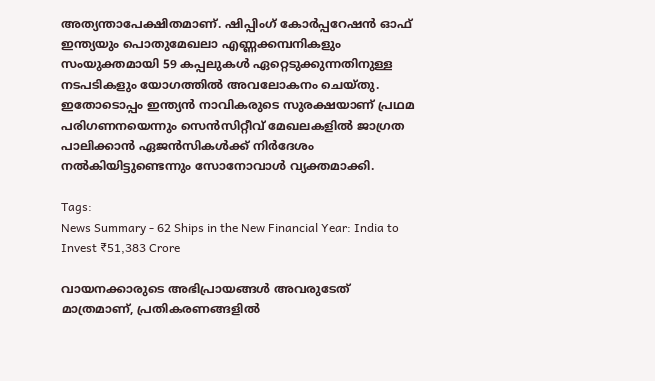അത്യന്താപേക്ഷിതമാണ്. ഷിപ്പിംഗ് കോർപ്പറേഷൻ ഓഫ് ഇന്ത്യയും പൊതുമേഖലാ എണ്ണക്കമ്പനികളും സംയുക്തമായി 59 കപ്പലുകൾ ഏറ്റെടുക്കുന്നതിനുള്ള നടപടികളും യോഗത്തിൽ അവലോകനം ചെയ്തു. ഇതോടൊപ്പം ഇന്ത്യൻ നാവികരുടെ സുരക്ഷയാണ് പ്രഥമ പരിഗണനയെന്നും സെൻസിറ്റീവ് മേഖലകളിൽ ജാഗ്രത പാലിക്കാൻ ഏജൻസികൾക്ക് നിർദേശം നൽകിയിട്ടുണ്ടെന്നും സോനോവാൾ വ്യക്തമാക്കി.

Tags:
News Summary - 62 Ships in the New Financial Year: India to Invest ₹51,383 Crore

വായനക്കാരുടെ അഭിപ്രായങ്ങള്‍ അവരുടേത് മാത്രമാണ്, പ്രതികരണങ്ങളിൽ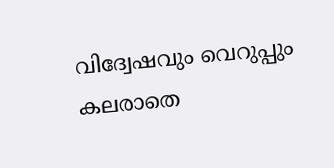വിദ്വേഷവും വെറുപ്പും കലരാതെ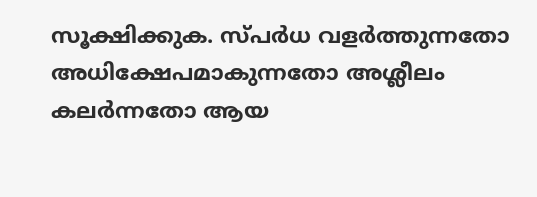സൂക്ഷിക്കുക. സ്പർധ വളർത്തുന്നതോ അധിക്ഷേപമാകുന്നതോ അശ്ലീലം കലർന്നതോ ആയ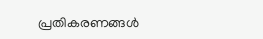പ്രതികരണങ്ങൾ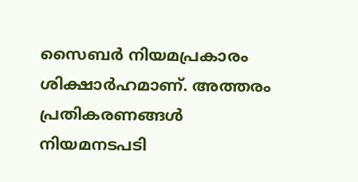സൈബർ നിയമപ്രകാരം ശിക്ഷാർഹമാണ്. അത്തരം പ്രതികരണങ്ങൾ നിയമനടപടി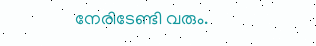നേരിടേണ്ടി വരും.